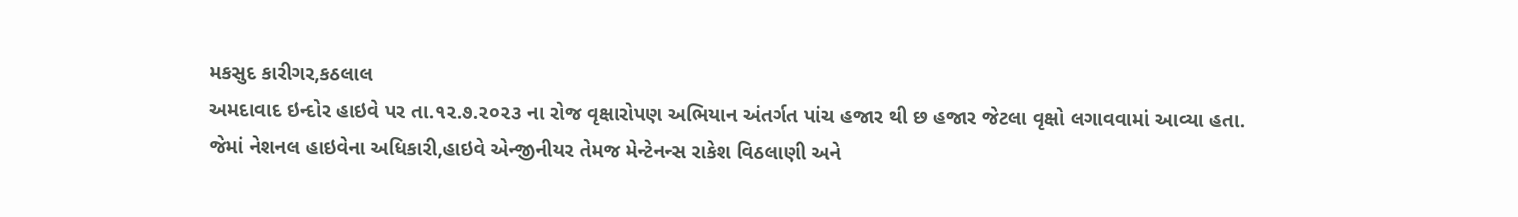મકસુદ કારીગર,કઠલાલ
અમદાવાદ ઇન્દોર હાઇવે પર તા.૧૨.૭.૨૦૨૩ ના રોજ વૃક્ષારોપણ અભિયાન અંતર્ગત પાંચ હજાર થી છ હજાર જેટલા વૃક્ષો લગાવવામાં આવ્યા હતા.
જેમાં નેશનલ હાઇવેના અધિકારી,હાઇવે એન્જીનીયર તેમજ મેન્ટેનન્સ રાકેશ વિઠલાણી અને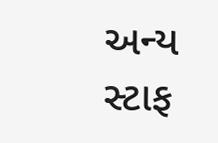અન્ય સ્ટાફ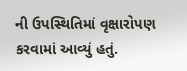ની ઉપસ્થિતિમાં વૃક્ષારોપણ કરવામાં આવ્યું હતું.